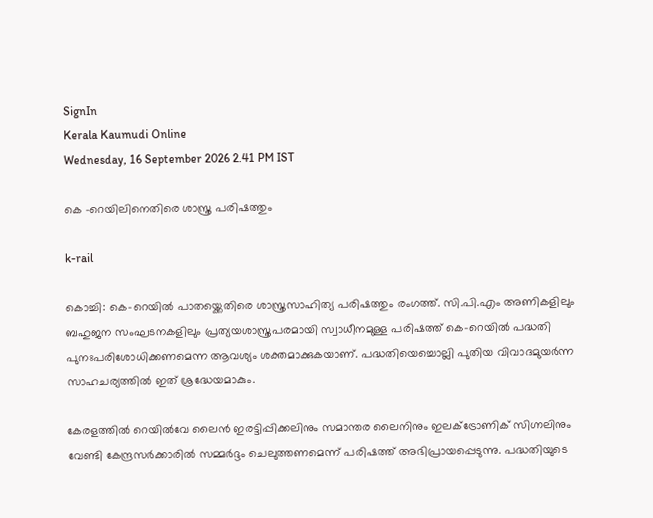SignIn
Kerala Kaumudi Online
Wednesday, 16 September 2026 2.41 PM IST

കെ -റെയിലിനെതിരെ ശാസ്ത്ര പരിഷത്തും

k-rail

കൊച്ചി: കെ-റെയിൽ പാതയ്ക്കെതിരെ ശാസ്ത്രസാഹിത്യ പരിഷത്തും രംഗത്ത്. സി.പി.എം അണികളിലും ബഹുജന സംഘടനകളിലും പ്രത്യയശാസ്ത്രപരമായി സ്വാധീനമുള്ള പരിഷത്ത് കെ-റെയിൽ പദ്ധതി പുനഃപരിശോധിക്കണമെന്ന ആവശ്യം ശക്തമാക്കുകയാണ്. പദ്ധതിയെച്ചൊല്ലി പുതിയ വിവാദമുയർന്ന സാഹചര്യത്തിൽ ഇത് ശ്രദ്ധേയമാകും.

കേരളത്തിൽ റെയിൽവേ ലൈൻ ഇരട്ടിപ്പിക്കലിനും സമാന്തര ലൈനിനും ഇലക്ട്രോണിക് സിഗ്നലിനും വേണ്ടി കേന്ദ്രസർക്കാരിൽ സമ്മർദ്ദം ചെലുത്തണമെന്ന് പരിഷത്ത് അഭിപ്രായപ്പെടുന്നു. പദ്ധതിയുടെ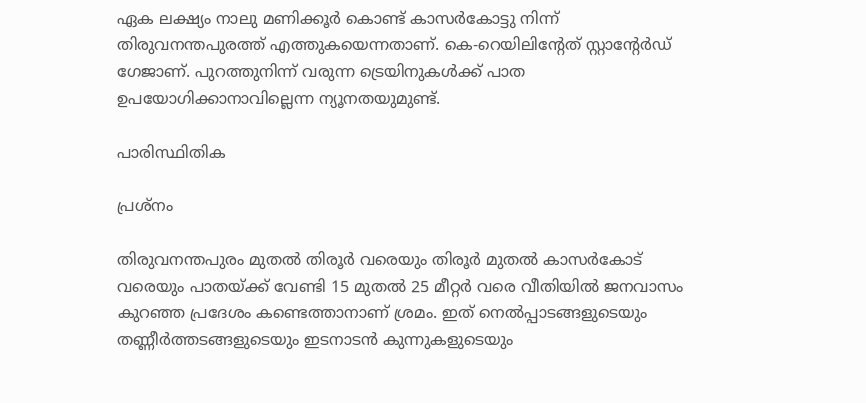ഏക ലക്ഷ്യം നാലു മണിക്കൂർ കൊണ്ട് കാസർകോട്ടു നിന്ന് തിരുവനന്തപുരത്ത് എത്തുകയെന്നതാണ്. കെ-റെയിലിന്റേത് സ്റ്റാന്റേർഡ് ഗേജാണ്. പുറത്തുനിന്ന് വരുന്ന ട്രെയിനുകൾക്ക് പാത ഉപയോഗിക്കാനാവില്ലെന്ന ന്യൂനതയുമുണ്ട്.

പാരിസ്ഥിതിക

പ്രശ്നം

തിരുവനന്തപുരം മുതൽ തിരൂർ വരെയും തിരൂർ മുതൽ കാസർകോട് വരെയും പാതയ്ക്ക് വേണ്ടി 15 മുതൽ 25 മീറ്റർ വരെ വീതിയിൽ ജനവാസം കുറഞ്ഞ പ്രദേശം കണ്ടെത്താനാണ് ശ്രമം. ഇത് നെൽപ്പാടങ്ങളുടെയും തണ്ണീർത്തടങ്ങളുടെയും ഇടനാടൻ കുന്നുകളുടെയും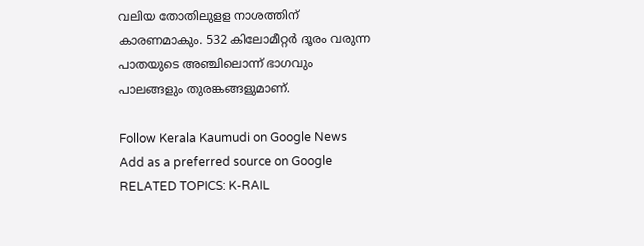വലിയ തോതിലുളള നാശത്തിന് കാരണമാകും. 532 കിലോമീറ്റർ ദൂരം വരുന്ന പാതയുടെ അഞ്ചിലൊന്ന് ഭാഗവും പാലങ്ങളും തുരങ്കങ്ങളുമാണ്.

Follow Kerala Kaumudi on Google News Add as a preferred source on Google
RELATED TOPICS: K-RAIL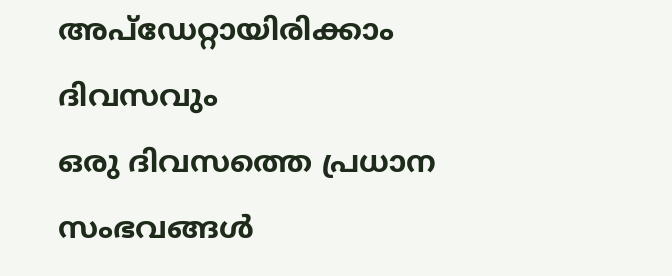അപ്ഡേറ്റായിരിക്കാം ദിവസവും
ഒരു ദിവസത്തെ പ്രധാന സംഭവങ്ങൾ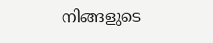നിങ്ങളുടെ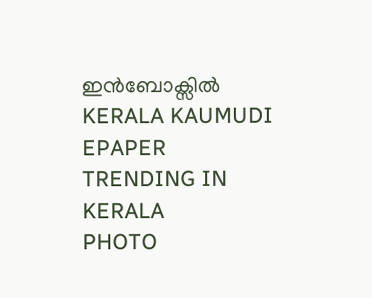ഇൻബോക്സിൽ
KERALA KAUMUDI EPAPER
TRENDING IN KERALA
PHOTO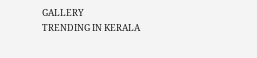GALLERY
TRENDING IN KERALA